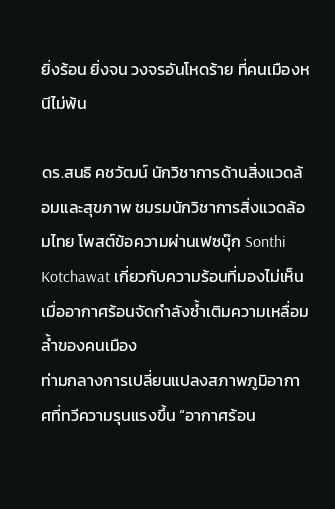ยิ่งร้อน ยิ่งจน วงจรอันโหดร้าย ที่คนเมืองหนีไม่พ้น

ดร.สนธิ คชวัฒน์ นักวิชาการด้านสิ่งแวดล้อมและสุขภาพ ชมรมนักวิชาการสิ่งแวดล้อมไทย โพสต์ข้อความผ่านเฟซบุ๊ก Sonthi Kotchawat เกี่ยวกับความร้อนที่มองไม่เห็น เมื่ออากาศร้อนจัดกำลังซ้ำเติมความเหลื่อมล้ำของคนเมือง
ท่ามกลางการเปลี่ยนแปลงสภาพภูมิอากาศที่ทวีความรุนแรงขึ้น “อากาศร้อน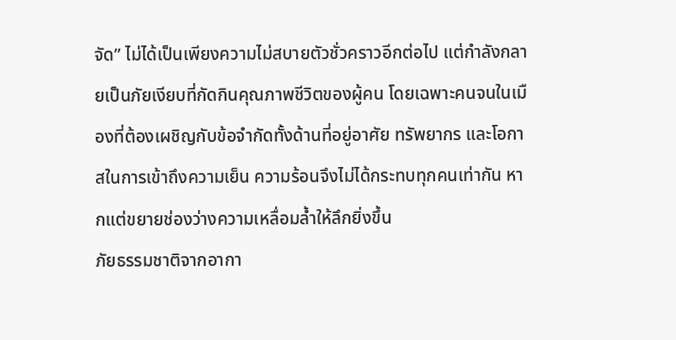จัด” ไม่ได้เป็นเพียงความไม่สบายตัวชั่วคราวอีกต่อไป แต่กำลังกลายเป็นภัยเงียบที่กัดกินคุณภาพชีวิตของผู้คน โดยเฉพาะคนจนในเมืองที่ต้องเผชิญกับข้อจำกัดทั้งด้านที่อยู่อาศัย ทรัพยากร และโอกาสในการเข้าถึงความเย็น ความร้อนจึงไม่ได้กระทบทุกคนเท่ากัน หากแต่ขยายช่องว่างความเหลื่อมล้ำให้ลึกยิ่งขึ้น
ภัยธรรมชาติจากอากา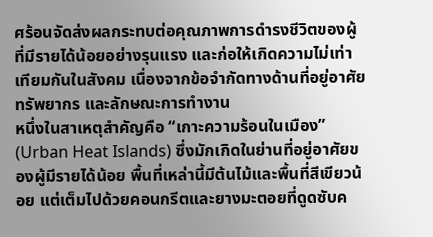ศร้อนจัดส่งผลกระทบต่อคุณภาพการดำรงชีวิตของผู้ที่มีรายได้น้อยอย่างรุนแรง และก่อให้เกิดความไม่เท่าเทียมกันในสังคม เนื่องจากข้อจำกัดทางด้านที่อยู่อาศัย ทรัพยากร และลักษณะการทำงาน
หนึ่งในสาเหตุสำคัญคือ “เกาะความร้อนในเมือง” (Urban Heat Islands) ซึ่งมักเกิดในย่านที่อยู่อาศัยของผู้มีรายได้น้อย พื้นที่เหล่านี้มีต้นไม้และพื้นที่สีเขียวน้อย แต่เต็มไปด้วยคอนกรีตและยางมะตอยที่ดูดซับค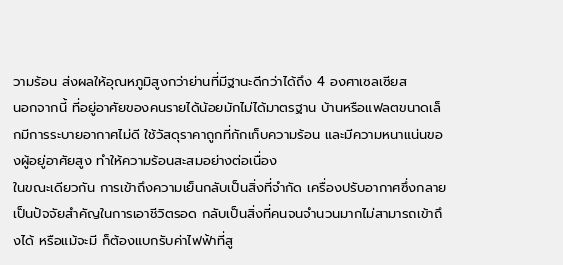วามร้อน ส่งผลให้อุณหภูมิสูงกว่าย่านที่มีฐานะดีกว่าได้ถึง 4 องศาเซลเซียส
นอกจากนี้ ที่อยู่อาศัยของคนรายได้น้อยมักไม่ได้มาตรฐาน บ้านหรือแฟลตขนาดเล็กมีการระบายอากาศไม่ดี ใช้วัสดุราคาถูกที่กักเก็บความร้อน และมีความหนาแน่นของผู้อยู่อาศัยสูง ทำให้ความร้อนสะสมอย่างต่อเนื่อง
ในขณะเดียวกัน การเข้าถึงความเย็นกลับเป็นสิ่งที่จำกัด เครื่องปรับอากาศซึ่งกลายเป็นปัจจัยสำคัญในการเอาชีวิตรอด กลับเป็นสิ่งที่คนจนจำนวนมากไม่สามารถเข้าถึงได้ หรือแม้จะมี ก็ต้องแบกรับค่าไฟฟ้าที่สู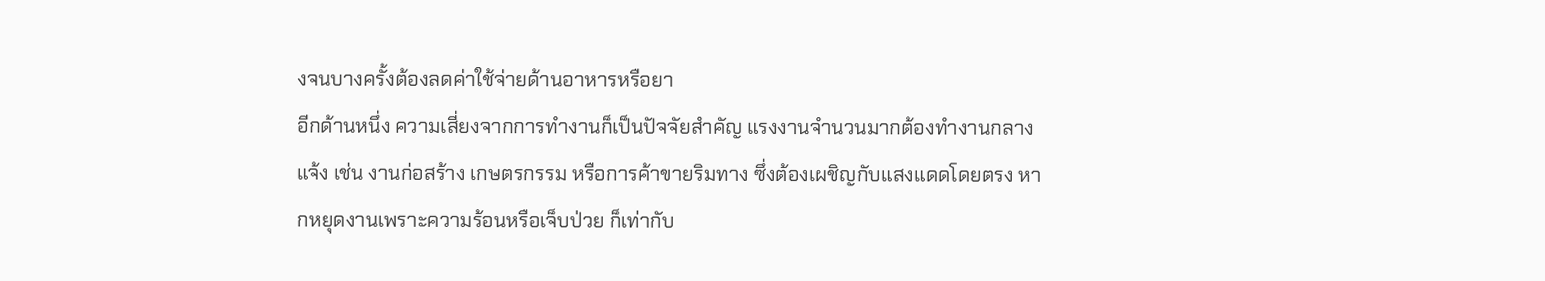งจนบางครั้งต้องลดค่าใช้จ่ายด้านอาหารหรือยา
อีกด้านหนึ่ง ความเสี่ยงจากการทำงานก็เป็นปัจจัยสำคัญ แรงงานจำนวนมากต้องทำงานกลางแจ้ง เช่น งานก่อสร้าง เกษตรกรรม หรือการค้าขายริมทาง ซึ่งต้องเผชิญกับแสงแดดโดยตรง หากหยุดงานเพราะความร้อนหรือเจ็บป่วย ก็เท่ากับ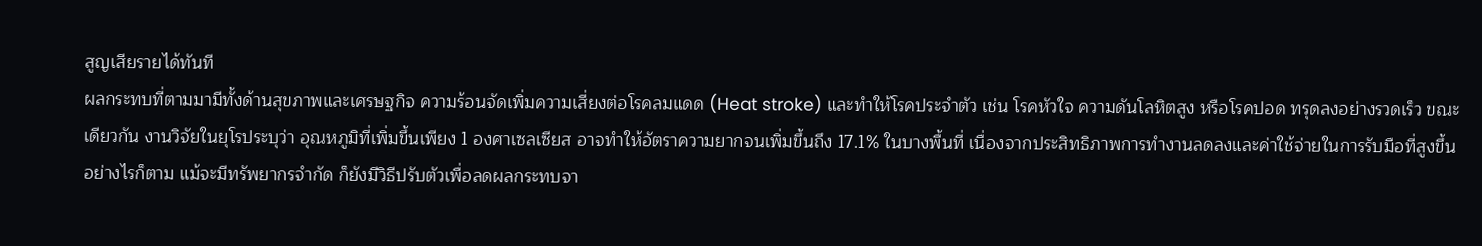สูญเสียรายได้ทันที
ผลกระทบที่ตามมามีทั้งด้านสุขภาพและเศรษฐกิจ ความร้อนจัดเพิ่มความเสี่ยงต่อโรคลมแดด (Heat stroke) และทำให้โรคประจำตัว เช่น โรคหัวใจ ความดันโลหิตสูง หรือโรคปอด ทรุดลงอย่างรวดเร็ว ขณะเดียวกัน งานวิจัยในยุโรประบุว่า อุณหภูมิที่เพิ่มขึ้นเพียง 1 องศาเซลเซียส อาจทำให้อัตราความยากจนเพิ่มขึ้นถึง 17.1% ในบางพื้นที่ เนื่องจากประสิทธิภาพการทำงานลดลงและค่าใช้จ่ายในการรับมือที่สูงขึ้น
อย่างไรก็ตาม แม้จะมีทรัพยากรจำกัด ก็ยังมีวิธีปรับตัวเพื่อลดผลกระทบจา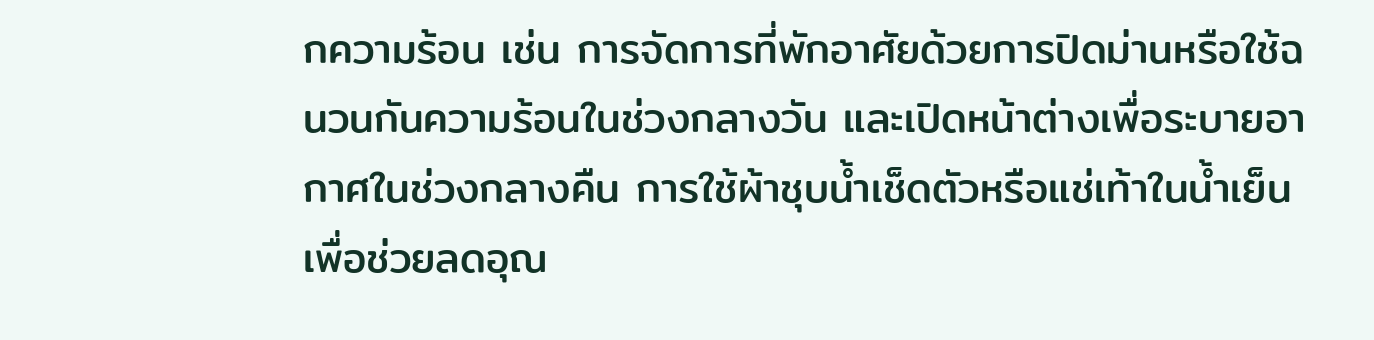กความร้อน เช่น การจัดการที่พักอาศัยด้วยการปิดม่านหรือใช้ฉนวนกันความร้อนในช่วงกลางวัน และเปิดหน้าต่างเพื่อระบายอากาศในช่วงกลางคืน การใช้ผ้าชุบน้ำเช็ดตัวหรือแช่เท้าในน้ำเย็นเพื่อช่วยลดอุณ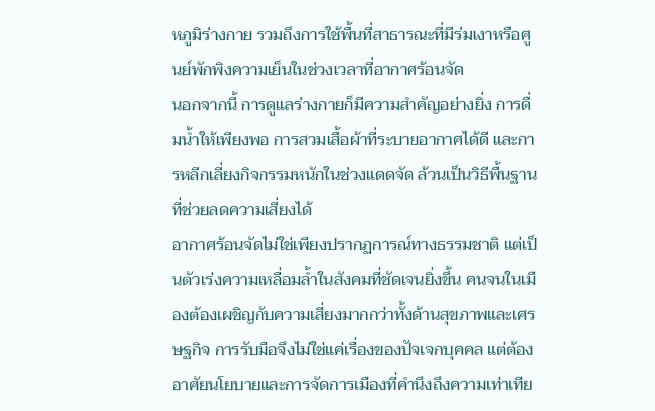หภูมิร่างกาย รวมถึงการใช้พื้นที่สาธารณะที่มีร่มเงาหรือศูนย์พักพิงความเย็นในช่วงเวลาที่อากาศร้อนจัด
นอกจากนี้ การดูแลร่างกายก็มีความสำคัญอย่างยิ่ง การดื่มน้ำให้เพียงพอ การสวมเสื้อผ้าที่ระบายอากาศได้ดี และการหลีกเลี่ยงกิจกรรมหนักในช่วงแดดจัด ล้วนเป็นวิธีพื้นฐานที่ช่วยลดความเสี่ยงได้
อากาศร้อนจัดไม่ใช่เพียงปรากฏการณ์ทางธรรมชาติ แต่เป็นตัวเร่งความเหลื่อมล้ำในสังคมที่ชัดเจนยิ่งขึ้น คนจนในเมืองต้องเผชิญกับความเสี่ยงมากกว่าทั้งด้านสุขภาพและเศรษฐกิจ การรับมือจึงไม่ใช่แค่เรื่องของปัจเจกบุคคล แต่ต้องอาศัยนโยบายและการจัดการเมืองที่คำนึงถึงความเท่าเทีย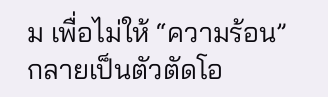ม เพื่อไม่ให้ “ความร้อน” กลายเป็นตัวตัดโอ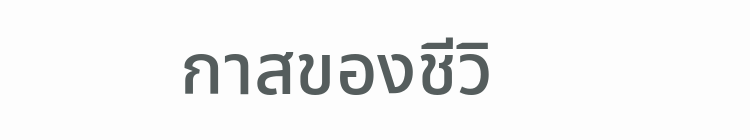กาสของชีวิ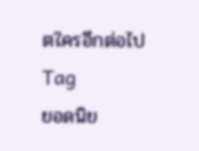ตใครอีกต่อไป
Tag
ยอดนิย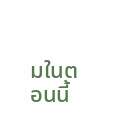มในตอนนี้